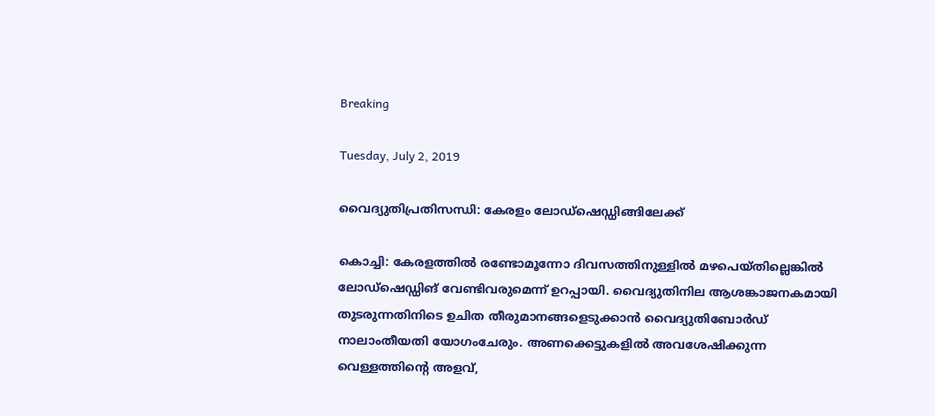Breaking

Tuesday, July 2, 2019

വൈദ്യുതിപ്രതിസന്ധി: കേരളം ലോഡ്ഷെഡ്ഡിങ്ങിലേക്ക്

കൊച്ചി: കേരളത്തിൽ രണ്ടോമൂന്നോ ദിവസത്തിനുള്ളിൽ മഴപെയ്തില്ലെങ്കിൽ ലോഡ്ഷെഡ്ഡിങ് വേണ്ടിവരുമെന്ന് ഉറപ്പായി. വൈദ്യുതിനില ആശങ്കാജനകമായി തുടരുന്നതിനിടെ ഉചിത തീരുമാനങ്ങളെടുക്കാൻ വൈദ്യുതിബോർഡ് നാലാംതീയതി യോഗംചേരും. അണക്കെട്ടുകളിൽ അവശേഷിക്കുന്ന വെള്ളത്തിന്റെ അളവ്,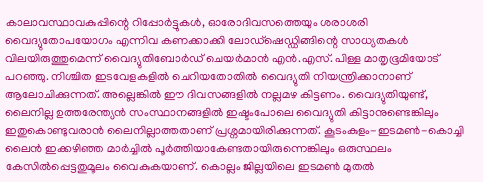കാലാവസ്ഥാവകുപ്പിന്റെ റിപ്പോർട്ടുകൾ, ഓരോദിവസത്തെയും ശരാശരി വൈദ്യുതോപയോഗം എന്നിവ കണക്കാക്കി ലോഡ്ഷെഡ്ഡിങ്ങിന്റെ സാധ്യതകൾ വിലയിരുത്തുമെന്ന് വൈദ്യുതിബോർഡ് ചെയർമാൻ എൻ.എസ്. പിള്ള മാതൃഭൂമിയോട് പറഞ്ഞു. നിശ്ചിത ഇടവേളകളിൽ ചെറിയതോതിൽ വൈദ്യുതി നിയന്ത്രിക്കാനാണ് ആലോചിക്കുന്നത്. അല്ലെങ്കിൽ ഈ ദിവസങ്ങളിൽ നല്ലമഴ കിട്ടണം. വൈദ്യുതിയുണ്ട്, ലൈനില്ല ഉത്തരേന്ത്യൻ സംസ്ഥാനങ്ങളിൽ ഇഷ്ടംപോലെ വൈദ്യുതി കിട്ടാനുണ്ടെങ്കിലും ഇതുകൊണ്ടുവരാൻ ലൈനില്ലാത്തതാണ് പ്രശ്നമായിരിക്കുന്നത്. കൂടംകുളം-ഇടമൺ-കൊച്ചി ലൈൻ ഇക്കഴിഞ്ഞ മാർച്ചിൽ പൂർത്തിയാകേണ്ടതായിരുന്നെങ്കിലും ഒരുസ്ഥലം കേസിൽപ്പെട്ടതുമൂലം വൈകുകയാണ്. കൊല്ലം ജില്ലയിലെ ഇടമൺ മുതൽ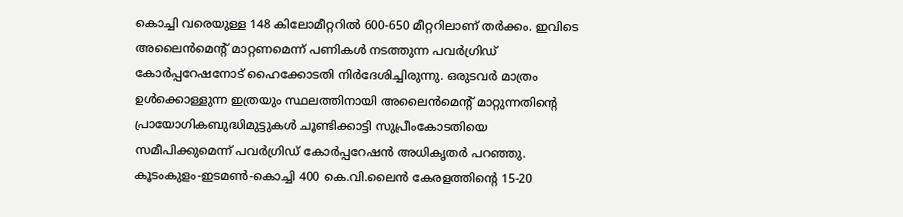കൊച്ചി വരെയുള്ള 148 കിലോമീറ്ററിൽ 600-650 മീറ്ററിലാണ് തർക്കം. ഇവിടെ അലൈൻമെന്റ് മാറ്റണമെന്ന് പണികൾ നടത്തുന്ന പവർഗ്രിഡ് കോർപ്പറേഷനോട് ഹൈക്കോടതി നിർദേശിച്ചിരുന്നു. ഒരുടവർ മാത്രം ഉൾക്കൊള്ളുന്ന ഇത്രയും സ്ഥലത്തിനായി അലൈൻമെന്റ് മാറ്റുന്നതിന്റെ പ്രായോഗികബുദ്ധിമുട്ടുകൾ ചൂണ്ടിക്കാട്ടി സുപ്രീംകോടതിയെ സമീപിക്കുമെന്ന് പവർഗ്രിഡ് കോർപ്പറേഷൻ അധികൃതർ പറഞ്ഞു. കൂടംകുളം-ഇടമൺ-കൊച്ചി 400 കെ.വി.ലൈൻ കേരളത്തിന്റെ 15-20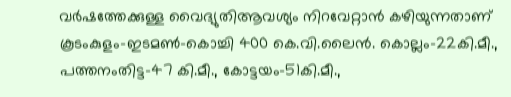വർഷത്തേക്കുള്ള വൈദ്യുതിആവശ്യം നിറവേറ്റാൻ കഴിയുന്നതാണ് കൂടംകുളം-ഇടമൺ-കൊച്ചി 400 കെ.വി.ലൈൻ. കൊല്ലം-22കി.മീ., പത്തനംതിട്ട-47 കി.മീ., കോട്ടയം-51കി.മീ.,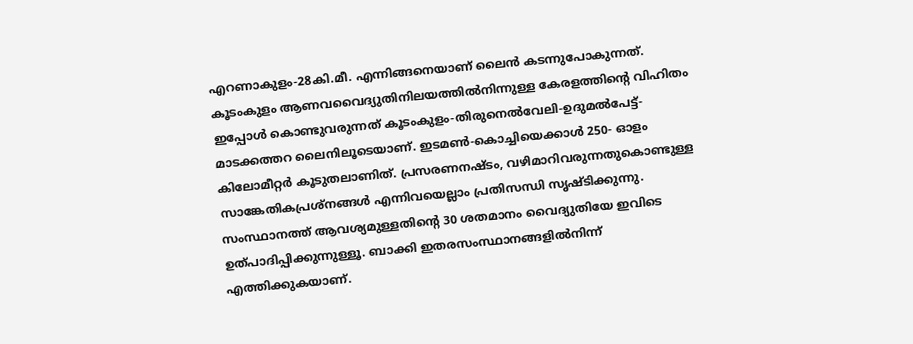എറണാകുളം-28കി.മീ. എന്നിങ്ങനെയാണ് ലൈൻ കടന്നുപോകുന്നത്. കൂടംകുളം ആണവവൈദ്യുതിനിലയത്തിൽനിന്നുള്ള കേരളത്തിന്റെ വിഹിതം ഇപ്പോൾ കൊണ്ടുവരുന്നത് കൂടംകുളം-തിരുനെൽവേലി-ഉദുമൽപേട്ട്-മാടക്കത്തറ ലൈനിലൂടെയാണ്. ഇടമൺ-കൊച്ചിയെക്കാൾ 250- ഓളം കിലോമീറ്റർ കൂടുതലാണിത്. പ്രസരണനഷ്ടം, വഴിമാറിവരുന്നതുകൊണ്ടുള്ള സാങ്കേതികപ്രശ്നങ്ങൾ എന്നിവയെല്ലാം പ്രതിസന്ധി സൃഷ്ടിക്കുന്നു. സംസ്ഥാനത്ത് ആവശ്യമുള്ളതിന്റെ 30 ശതമാനം വൈദ്യുതിയേ ഇവിടെ ഉത്പാദിപ്പിക്കുന്നുള്ളൂ. ബാക്കി ഇതരസംസ്ഥാനങ്ങളിൽനിന്ന് എത്തിക്കുകയാണ്.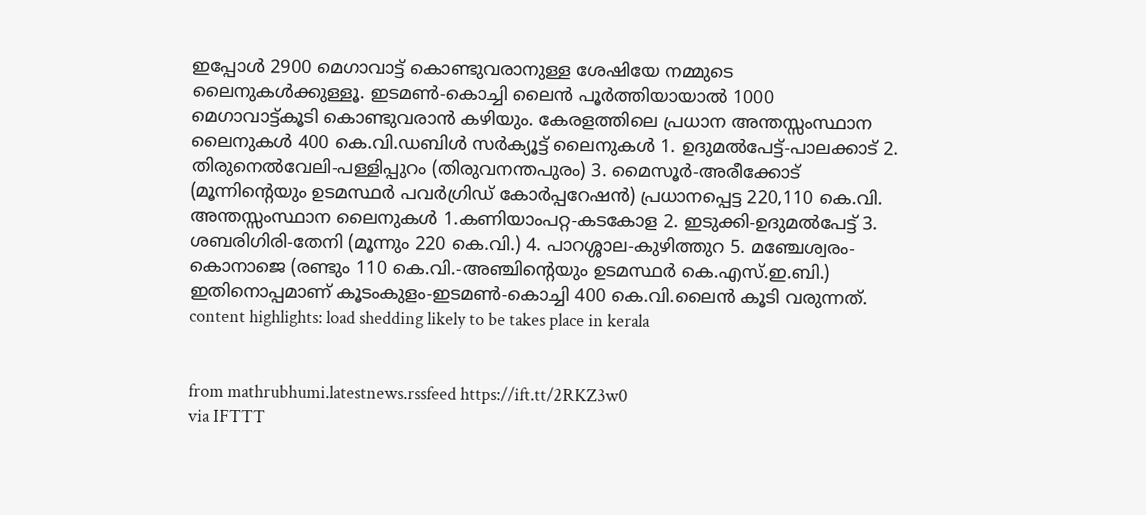ഇപ്പോൾ 2900 മെഗാവാട്ട് കൊണ്ടുവരാനുള്ള ശേഷിയേ നമ്മുടെ ലൈനുകൾക്കുള്ളൂ. ഇടമൺ-കൊച്ചി ലൈൻ പൂർത്തിയായാൽ 1000 മെഗാവാട്ട്കൂടി കൊണ്ടുവരാൻ കഴിയും. കേരളത്തിലെ പ്രധാന അന്തസ്സംസ്ഥാന ലൈനുകൾ 400 കെ.വി.ഡബിൾ സർക്യൂട്ട് ലൈനുകൾ 1. ഉദുമൽപേട്ട്-പാലക്കാട് 2. തിരുനെൽവേലി-പള്ളിപ്പുറം (തിരുവനന്തപുരം) 3. മൈസൂർ-അരീക്കോട് (മൂന്നിന്റെയും ഉടമസ്ഥർ പവർഗ്രിഡ് കോർപ്പറേഷൻ) പ്രധാനപ്പെട്ട 220,110 കെ.വി. അന്തസ്സംസ്ഥാന ലൈനുകൾ 1.കണിയാംപറ്റ-കടകോള 2. ഇടുക്കി-ഉദുമൽപേട്ട് 3. ശബരിഗിരി-തേനി (മൂന്നും 220 കെ.വി.) 4. പാറശ്ശാല-കുഴിത്തുറ 5. മഞ്ചേശ്വരം-കൊനാജെ (രണ്ടും 110 കെ.വി.-അഞ്ചിന്റെയും ഉടമസ്ഥർ കെ.എസ്.ഇ.ബി.) ഇതിനൊപ്പമാണ് കൂടംകുളം-ഇടമൺ-കൊച്ചി 400 കെ.വി.ലൈൻ കൂടി വരുന്നത്. content highlights: load shedding likely to be takes place in kerala


from mathrubhumi.latestnews.rssfeed https://ift.tt/2RKZ3w0
via IFTTT